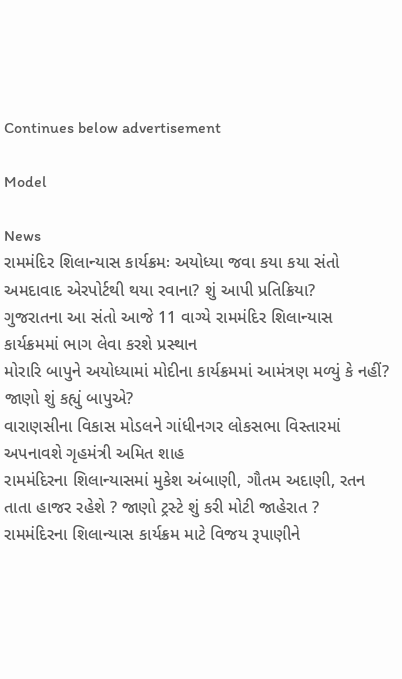Continues below advertisement

Model

News
રામમંદિર શિલાન્યાસ કાર્યક્રમઃ અયોધ્યા જવા કયા કયા સંતો અમદાવાદ એરપોર્ટથી થયા રવાના? શું આપી પ્રતિક્રિયા?
ગુજરાતના આ સંતો આજે 11 વાગ્યે રામમંદિર શિલાન્યાસ કાર્યક્રમમાં ભાગ લેવા કરશે પ્રસ્થાન
મોરારિ બાપુને અયોધ્યામાં મોદીના કાર્યક્રમમાં આમંત્રણ મળ્યું કે નહીં? જાણો શું કહ્યું બાપુએ?
વારાણસીના વિકાસ મોડલને ગાંધીનગર લોકસભા વિસ્તારમાં અપનાવશે ગૃહમંત્રી અમિત શાહ
રામમંદિરના શિલાન્યાસમાં મુકેશ અંબાણી, ગૌતમ અદાણી, રતન તાતા હાજર રહેશે ? જાણો ટ્રસ્ટે શું કરી મોટી જાહેરાત ?
રામમંદિરના શિલાન્યાસ કાર્યક્રમ માટે વિજય રૂપાણીને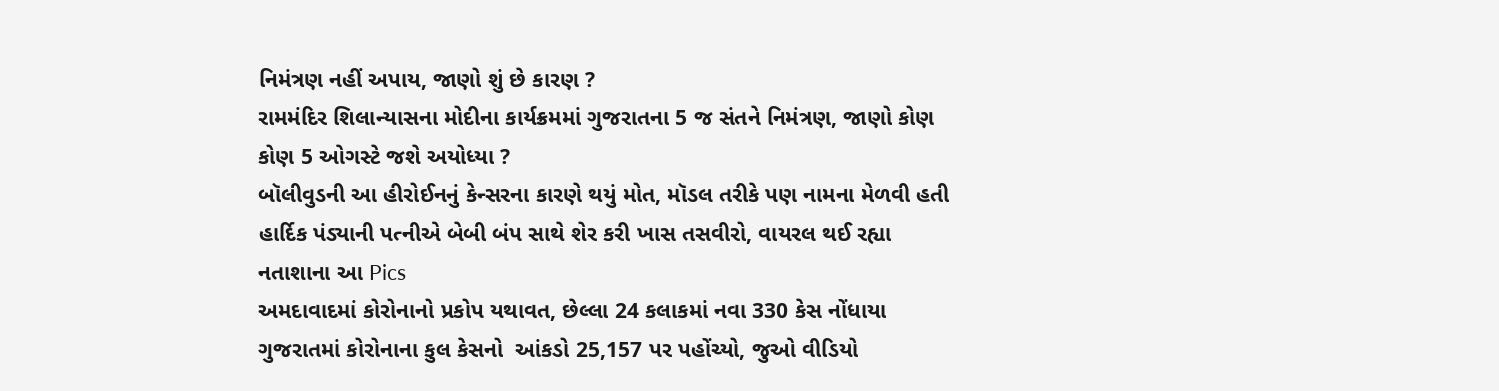નિમંત્રણ નહીં અપાય, જાણો શું છે કારણ ?
રામમંદિર શિલાન્યાસના મોદીના કાર્યક્રમમાં ગુજરાતના 5 જ સંતને નિમંત્રણ, જાણો કોણ કોણ 5 ઓગસ્ટે જશે અયોધ્યા ?
બૉલીવુડની આ હીરોઈનનું કેન્સરના કારણે થયું મોત, મૉડલ તરીકે પણ નામના મેળવી હતી
હાર્દિક પંડ્યાની પત્નીએ બેબી બંપ સાથે શેર કરી ખાસ તસવીરો, વાયરલ થઈ રહ્યા નતાશાના આ Pics
અમદાવાદમાં કોરોનાનો પ્રકોપ યથાવત, છેલ્લા 24 કલાકમાં નવા 330 કેસ નોંધાયા
ગુજરાતમાં કોરોનાના કુલ કેસનો  આંકડો 25,157 પર પહોંચ્યો, જુઓ વીડિયો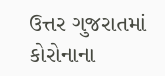ઉત્તર ગુજરાતમાં કોરોનાના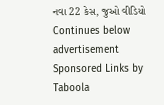નવા 22 કેસ, જુઓ વીડિયો
Continues below advertisement
Sponsored Links by Taboola